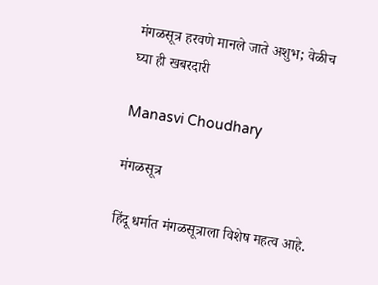मंगळसूत्र हरवणे मानले जाते अशुभ; वेळीच घ्या ही खबरदारी

Manasvi Choudhary

मंगळसूत्र

हिंदू धर्मात मंगळसूत्राला विशेष महत्व आहे.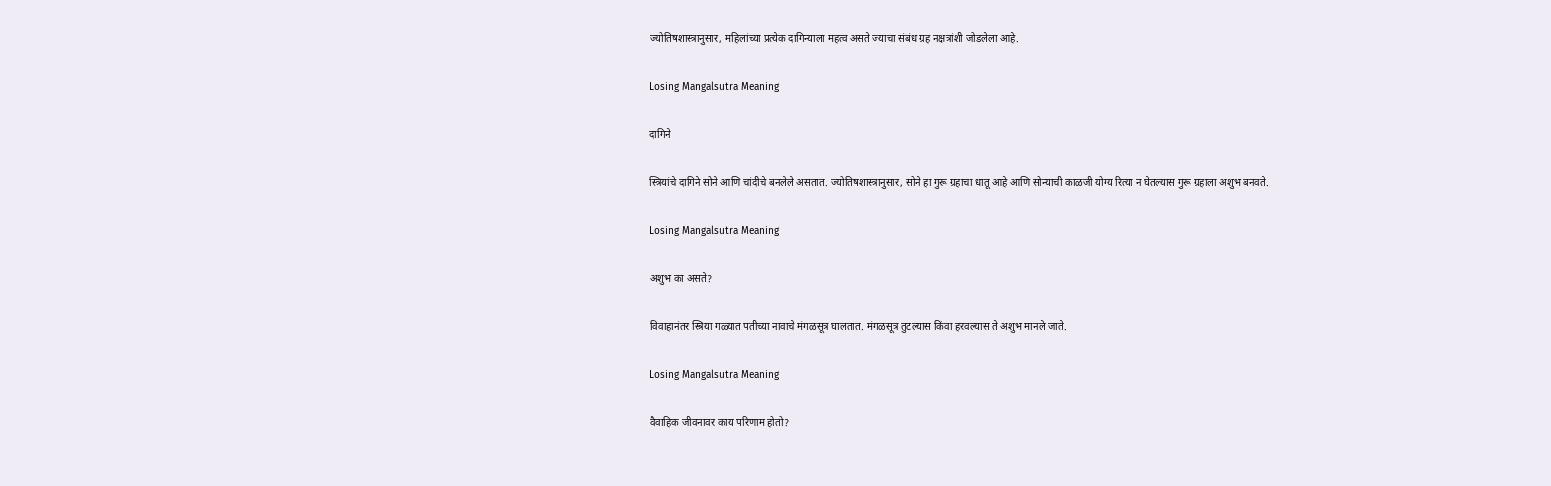ज्योतिषशास्त्रानुसार, महिलांच्या प्रत्येक दागिन्याला महत्व असते ज्याचा संबंध ग्रह नक्षत्रांशी जोडलेला आहे.

Losing Mangalsutra Meaning

दागिने

स्त्रियांचे दागिने सोने आणि चांदीचे बनलेले असतात. ज्योतिषशास्त्रानुसार, सोने हा गुरू ग्रहाचा धातू आहे आणि सोन्याची काळजी योग्य रित्या न घेतल्यास गुरू ग्रहाला अशुभ बनवते.

Losing Mangalsutra Meaning

अशुभ का असते?

विवाहानंतर स्त्रिया गळ्यात पतीच्या नावाचे मंगळसूत्र घालतात. मंगळसूत्र तुटल्यास किंवा हरवल्यास ते अशुभ मानले जाते.

Losing Mangalsutra Meaning

वैवाहिक जीवनावर काय परिणाम होतो?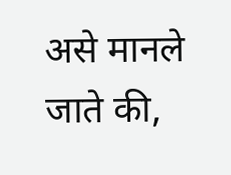असे मानले जाते की,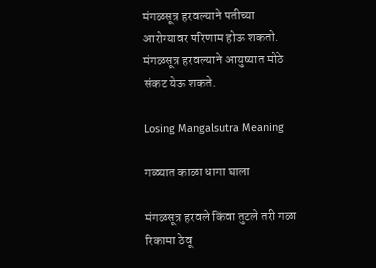मंगळसूत्र हरवल्याने पतीच्या आरोग्यावर परिणाम होऊ शकतो. मंगळसूत्र हरवल्याने आयुष्यात मोठे संकट येऊ शकते.

Losing Mangalsutra Meaning

गळ्यात काळा धागा घाला

मंगळसूत्र हरवले किंवा तुटले तरी गळा रिकामा ठेवू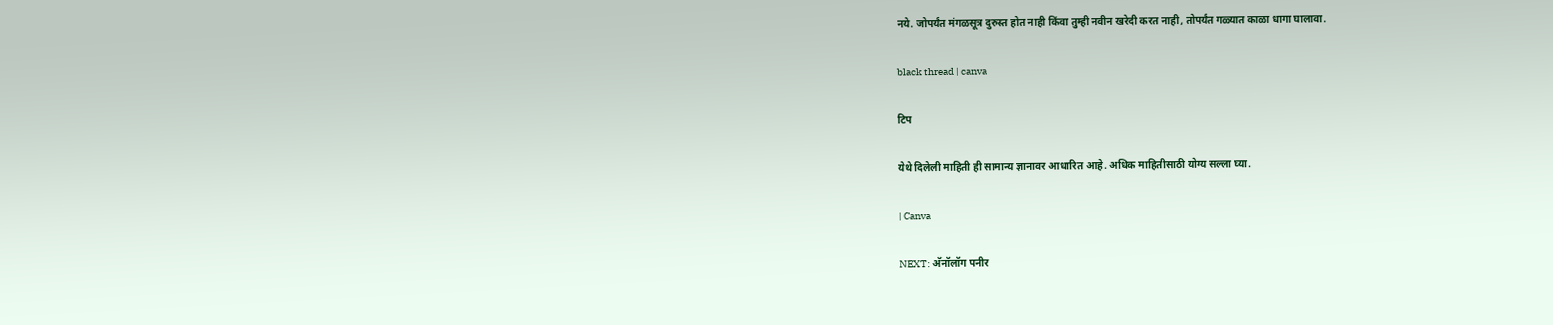नये. जोपर्यंत मंगळसूत्र दुरुस्त होत नाही किंवा तुम्ही नवीन खरेदी करत नाही, तोपर्यंत गळ्यात काळा धागा घालावा.

black thread | canva

टिप

येथे दिलेली माहिती ही सामान्य ज्ञानावर आधारित आहे. अधिक माहितीसाठी योग्य सल्ला घ्या.

| Canva

NEXT: अ‍ॅनॉलॉग पनीर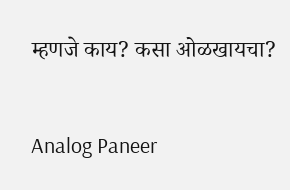म्हणजे काय? कसा ओळखायचा?

Analog Paneer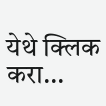येथे क्लिक करा...